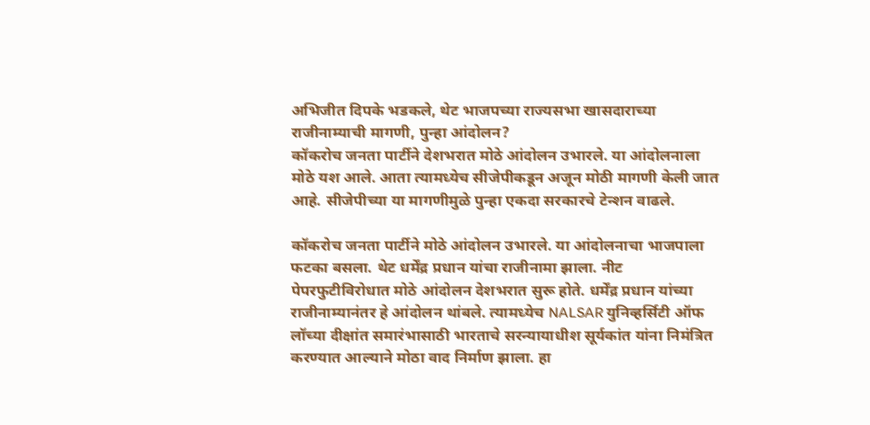अभिजीत दिपके भडकले, थेट भाजपच्या राज्यसभा खासदाराच्या राजीनाम्याची मागणी, पुन्हा आंदोलन?
कॉकरोच जनता पार्टीने देशभरात मोठे आंदोलन उभारले. या आंदोलनाला मोठे यश आले. आता त्यामध्येच सीजेपीकडून अजून मोठी मागणी केली जात आहे. सीजेपीच्या या मागणीमुळे पुन्हा एकदा सरकारचे टेन्शन वाढले.

कॉकरोच जनता पार्टीने मोठे आंदोलन उभारले. या आंदोलनाचा भाजपाला फटका बसला. थेट धर्मेंद्र प्रधान यांचा राजीनामा झाला. नीट पेपरफुटीविरोधात मोठे आंदोलन देशभरात सुरू होते. धर्मेंद्र प्रधान यांच्या राजीनाम्यानंतर हे आंदोलन थांबले. त्यामध्येच NALSAR युनिव्हर्सिटी ऑफ लॉच्या दीक्षांत समारंभासाठी भारताचे सरन्यायाधीश सूर्यकांत यांना निमंत्रित करण्यात आल्याने मोठा वाद निर्माण झाला. हा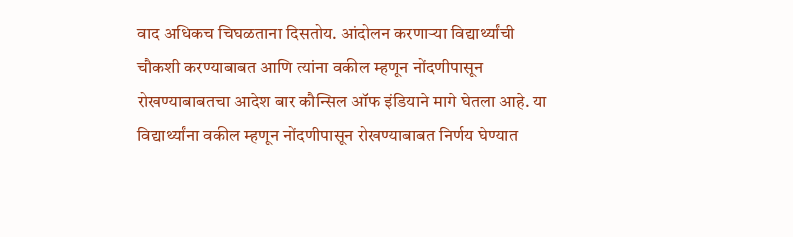वाद अधिकच चिघळताना दिसतोय. आंदोलन करणाऱ्या विद्यार्थ्यांची चौकशी करण्याबाबत आणि त्यांना वकील म्हणून नोंदणीपासून रोखण्याबाबतचा आदेश बार कौन्सिल ऑफ इंडियाने मागे घेतला आहे. या विद्यार्थ्यांना वकील म्हणून नोंदणीपासून रोखण्याबाबत निर्णय घेण्यात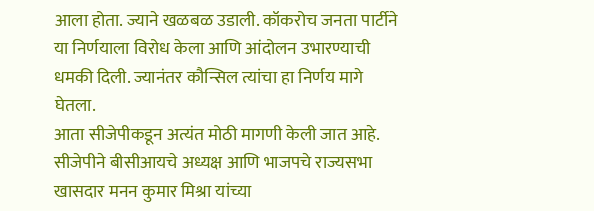आला होता. ज्याने खळबळ उडाली. कॉकरोच जनता पार्टीने या निर्णयाला विरोध केला आणि आंदोलन उभारण्याची धमकी दिली. ज्यानंतर कौन्सिल त्यांचा हा निर्णय मागे घेतला.
आता सीजेपीकडून अत्यंत मोठी मागणी केली जात आहे. सीजेपीने बीसीआयचे अध्यक्ष आणि भाजपचे राज्यसभा खासदार मनन कुमार मिश्रा यांच्या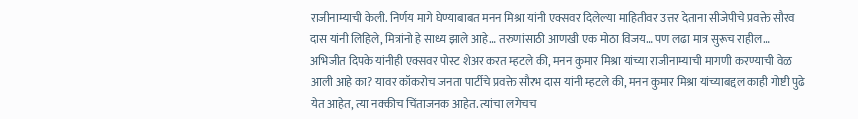राजीनाम्याची केली. निर्णय मागे घेण्याबाबत मनन मिश्रा यांनी एक्सवर दिलेल्या माहितीवर उत्तर देताना सीजेपीचे प्रवक्ते सौरव दास यांनी लिहिले, मित्रांनो हे साध्य झाले आहे… तरुणांसाठी आणखी एक मोठा विजय… पण लढा मात्र सुरूच राहील…
अभिजीत दिपके यांनीही एक्सवर पोस्ट शेअर करत म्हटले की, मनन कुमार मिश्रा यांच्या राजीनाम्याची मागणी करण्याची वेळ आली आहे का? यावर कॉकरोच जनता पार्टीचे प्रवक्ते सौरभ दास यांनी म्हटले की, मनन कुमार मिश्रा यांच्याबद्दल काही गोष्टी पुढे येत आहेत, त्या नक्कीच चिंताजनक आहेत. त्यांचा लगेचच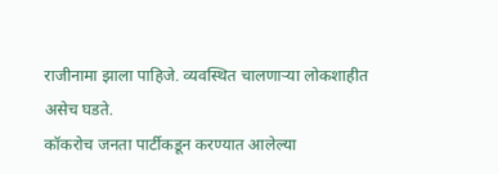राजीनामा झाला पाहिजे. व्यवस्थित चालणाऱ्या लोकशाहीत असेच घडते.
कॉकरोच जनता पार्टीकडून करण्यात आलेल्या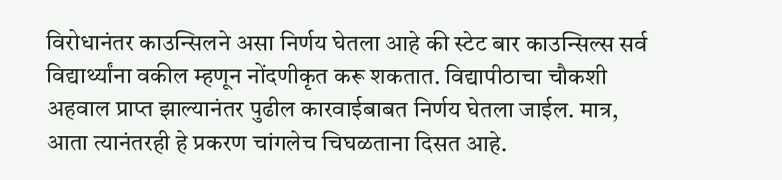विरोधानंतर काउन्सिलने असा निर्णय घेतला आहे की स्टेट बार काउन्सिल्स सर्व विद्यार्थ्यांना वकील म्हणून नोंदणीकृत करू शकतात. विद्यापीठाचा चौकशी अहवाल प्राप्त झाल्यानंतर पुढील कारवाईबाबत निर्णय घेतला जाईल. मात्र, आता त्यानंतरही हे प्रकरण चांगलेच चिघळताना दिसत आहे.